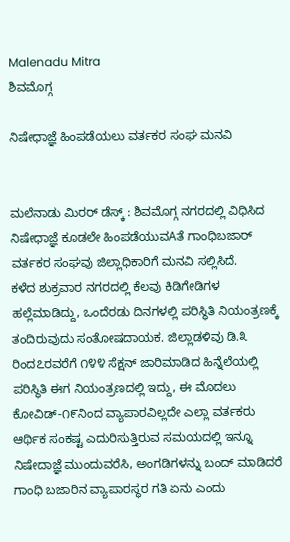Malenadu Mitra
ಶಿವಮೊಗ್ಗ

ನಿಷೇಧಾಜ್ಞೆ ಹಿಂಪಡೆಯಲು ವರ್ತಕರ ಸಂಘ ಮನವಿ


ಮಲೆನಾಡು ಮಿರರ್ ಡೆಸ್ಕ್ : ಶಿವಮೊಗ್ಗ ನಗರದಲ್ಲಿ ವಿಧಿಸಿದ ನಿಷೇಧಾಜ್ಞೆ ಕೂಡಲೇ ಹಿಂಪಡೆಯುವAತೆ ಗಾಂಧಿಬಜಾರ್ ವರ್ತಕರ ಸಂಘವು ಜಿಲ್ಲಾಧಿಕಾರಿಗೆ ಮನವಿ ಸಲ್ಲಿಸಿದೆ.
ಕಳೆದ ಶುಕ್ರವಾರ ನಗರದಲ್ಲಿ ಕೆಲವು ಕಿಡಿಗೇಡಿಗಳ ಹಲ್ಲೆಮಾಡಿದ್ದು, ಒಂದೆರಡು ದಿನಗಳಲ್ಲಿ ಪರಿಸ್ಥಿತಿ ನಿಯಂತ್ರಣಕ್ಕೆ ತಂದಿರುವುದು ಸಂತೋಷದಾಯಕ. ಜಿಲ್ಲಾಡಳಿವು ಡಿ.೩ ರಿಂದ೭ರವರೆಗೆ ೧೪೪ ಸೆಕ್ಷನ್ ಜಾರಿಮಾಡಿದ ಹಿನ್ನೆಲೆಯಲ್ಲಿ ಪರಿಸ್ಥಿತಿ ಈಗ ನಿಯಂತ್ರಣದಲ್ಲಿ ಇದ್ದು, ಈ ಮೊದಲು ಕೋವಿಡ್-೧೯ನಿಂದ ವ್ಯಾಪಾರವಿಲ್ಲದೇ ಎಲ್ಲಾ ವರ್ತಕರು ಆರ್ಥಿಕ ಸಂಕಷ್ಟ ಎದುರಿಸುತ್ತಿರುವ ಸಮಯದಲ್ಲಿ ಇನ್ನೂ ನಿಷೇದಾಜ್ಞೆ ಮುಂದುವರೆಸಿ, ಅಂಗಡಿಗಳನ್ನು ಬಂದ್ ಮಾಡಿದರೆ ಗಾಂಧಿ ಬಜಾರಿನ ವ್ಯಾಪಾರಸ್ಥರ ಗತಿ ಏನು ಎಂದು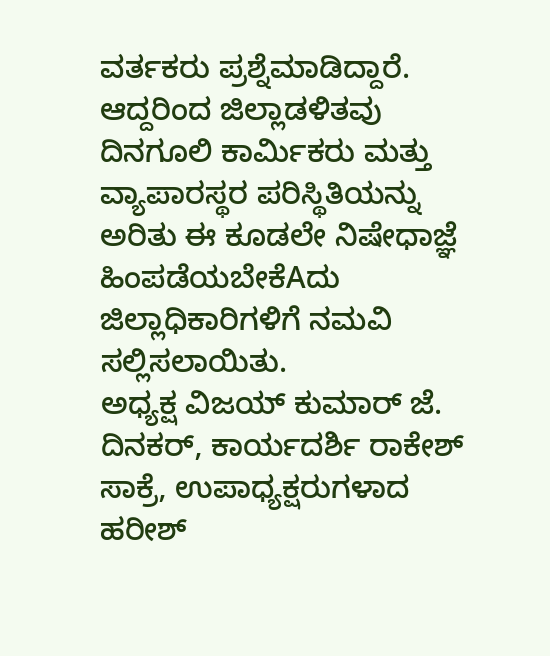ವರ್ತಕರು ಪ್ರಶ್ನೆಮಾಡಿದ್ದಾರೆ. ಆದ್ದರಿಂದ ಜಿಲ್ಲಾಡಳಿತವು ದಿನಗೂಲಿ ಕಾರ್ಮಿಕರು ಮತ್ತು ವ್ಯಾಪಾರಸ್ಥರ ಪರಿಸ್ಥಿತಿಯನ್ನು ಅರಿತು ಈ ಕೂಡಲೇ ನಿಷೇಧಾಜ್ಞೆ ಹಿಂಪಡೆಯಬೇಕೆAದು ಜಿಲ್ಲಾಧಿಕಾರಿಗಳಿಗೆ ನಮವಿ ಸಲ್ಲಿಸಲಾಯಿತು.
ಅಧ್ಯಕ್ಷ ವಿಜಯ್ ಕುಮಾರ್ ಜೆ. ದಿನಕರ್, ಕಾರ್ಯದರ್ಶಿ ರಾಕೇಶ್ ಸಾಕ್ರೆ, ಉಪಾಧ್ಯಕ್ಷರುಗಳಾದ ಹರೀಶ್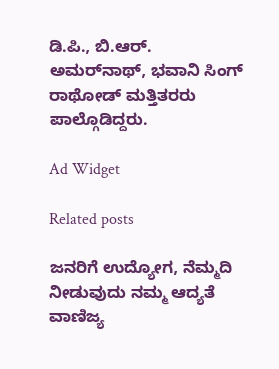ಡಿ.ಪಿ., ಬಿ.ಆರ್. ಅಮರ್‌ನಾಥ್, ಭವಾನಿ ಸಿಂಗ್ ರಾಥೋಡ್ ಮತ್ತಿತರರು ಪಾಲ್ಗೊಡಿದ್ದರು.

Ad Widget

Related posts

ಜನರಿಗೆ ಉದ್ಯೋಗ, ನೆಮ್ಮದಿ ನೀಡುವುದು ನಮ್ಮ ಆದ್ಯತೆ
ವಾಣಿಜ್ಯ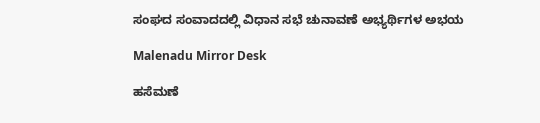ಸಂಘದ ಸಂವಾದದಲ್ಲಿ ವಿಧಾನ ಸಭೆ ಚುನಾವಣೆ ಅಭ್ಯರ್ಥಿಗಳ ಅಭಯ

Malenadu Mirror Desk

ಹಸೆಮಣೆ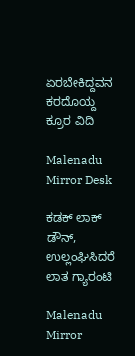ಏರಬೇಕಿದ್ದವನ ಕರದೊಯ್ದ ಕ್ರೂರ ವಿದಿ

Malenadu Mirror Desk

ಕಡಕ್ ಲಾಕ್ ಡೌನ್, ಉಲ್ಲಂಘಿಸಿದರೆ ಲಾತ ಗ್ಯಾರಂಟಿ

Malenadu Mirror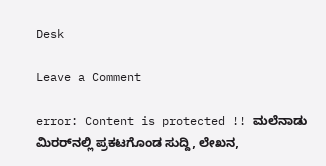Desk

Leave a Comment

error: Content is protected !! ಮಲೆನಾಡು ಮಿರರ್‌ನಲ್ಲಿ ಪ್ರಕಟಗೊಂಡ ಸುದ್ದಿ, ಲೇಖನ,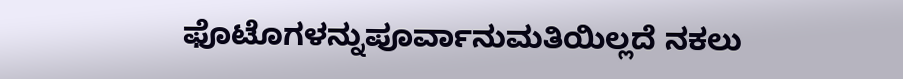ಫೊಟೊಗಳನ್ನುಪೂರ್ವಾನುಮತಿಯಿಲ್ಲದೆ ನಕಲು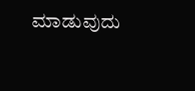ಮಾಡುವುದು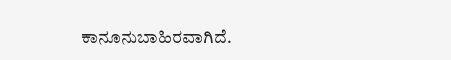ಕಾನೂನುಬಾಹಿರವಾಗಿದೆ.